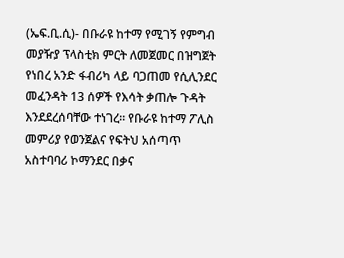(ኤፍ.ቢ.ሲ)- በቡራዩ ከተማ የሚገኝ የምግብ መያዥያ ፕላስቲክ ምርት ለመጀመር በዝግጀት የነበረ አንድ ፋብሪካ ላይ ባጋጠመ የሲሊንደር መፈንዳት 13 ሰዎች የእሳት ቃጠሎ ጉዳት እንደደረሰባቸው ተነገረ። የቡራዩ ከተማ ፖሊስ መምሪያ የወንጀልና የፍትህ አሰጣጥ አስተባባሪ ኮማንደር በቃና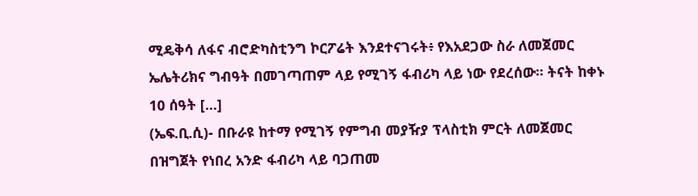ሚዴቅሳ ለፋና ብሮድካስቲንግ ኮርፖሬት እንደተናገሩት፥ የእአደጋው ስራ ለመጀመር ኤሌትሪክና ግብዓት በመገጣጠም ላይ የሚገኝ ፋብሪካ ላይ ነው የደረሰው። ትናት ከቀኑ 10 ሰዓት […]
(ኤፍ.ቢ.ሲ)- በቡራዩ ከተማ የሚገኝ የምግብ መያዥያ ፕላስቲክ ምርት ለመጀመር በዝግጀት የነበረ አንድ ፋብሪካ ላይ ባጋጠመ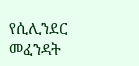የሲሊንደር መፈንዳት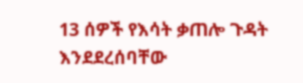13 ሰዎች የእሳት ቃጠሎ ጉዳት እንደደረሰባቸው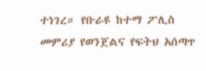ተነገረ። የቡራዩ ከተማ ፖሊስ መምሪያ የወንጀልና የፍትህ አሰጣጥ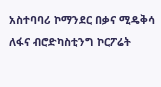አስተባባሪ ኮማንደር በቃና ሚዴቅሳ ለፋና ብሮድካስቲንግ ኮርፖሬት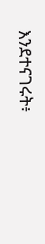እንደተናገሩት፥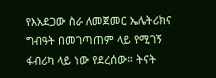የእአደጋው ስራ ለመጀመር ኤሌትሪክና ግብዓት በመገጣጠም ላይ የሚገኝ ፋብሪካ ላይ ነው የደረሰው። ትናት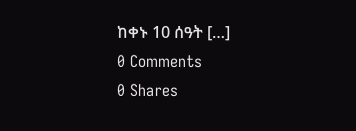ከቀኑ 10 ሰዓት […]
0 Comments
0 Shares